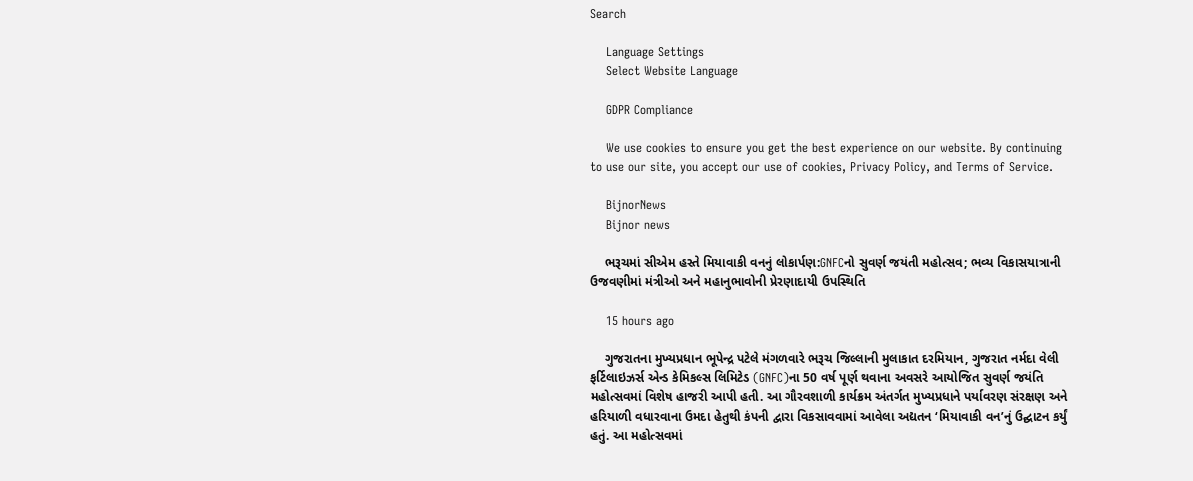Search

    Language Settings
    Select Website Language

    GDPR Compliance

    We use cookies to ensure you get the best experience on our website. By continuing to use our site, you accept our use of cookies, Privacy Policy, and Terms of Service.

    BijnorNews
    Bijnor news

    ભરૂચમાં સીએમ હસ્તે મિયાવાકી વનનું લોકાર્પણ:GNFCનો સુવર્ણ જયંતી મહોત્સવ; ભવ્ય વિકાસયાત્રાની ઉજવણીમાં મંત્રીઓ અને મહાનુભાવોની પ્રેરણાદાયી ઉપસ્થિતિ

    15 hours ago

    ગુજરાતના મુખ્યપ્રધાન ભૂપેન્દ્ર પટેલે મંગળવારે ભરૂચ જિલ્લાની મુલાકાત દરમિયાન, ગુજરાત નર્મદા વેલી ફર્ટિલાઇઝર્સ એન્ડ કેમિકલ્સ લિમિટેડ (GNFC)ના 50 વર્ષ પૂર્ણ થવાના અવસરે આયોજિત સુવર્ણ જયંતિ મહોત્સવમાં વિશેષ હાજરી આપી હતી. આ ગૌરવશાળી કાર્યક્રમ અંતર્ગત મુખ્યપ્રધાને પર્યાવરણ સંરક્ષણ અને હરિયાળી વધારવાના ઉમદા હેતુથી કંપની દ્વારા વિકસાવવામાં આવેલા અદ્યતન ‘મિયાવાકી વન’નું ઉદ્ઘાટન કર્યું હતું. આ મહોત્સવમાં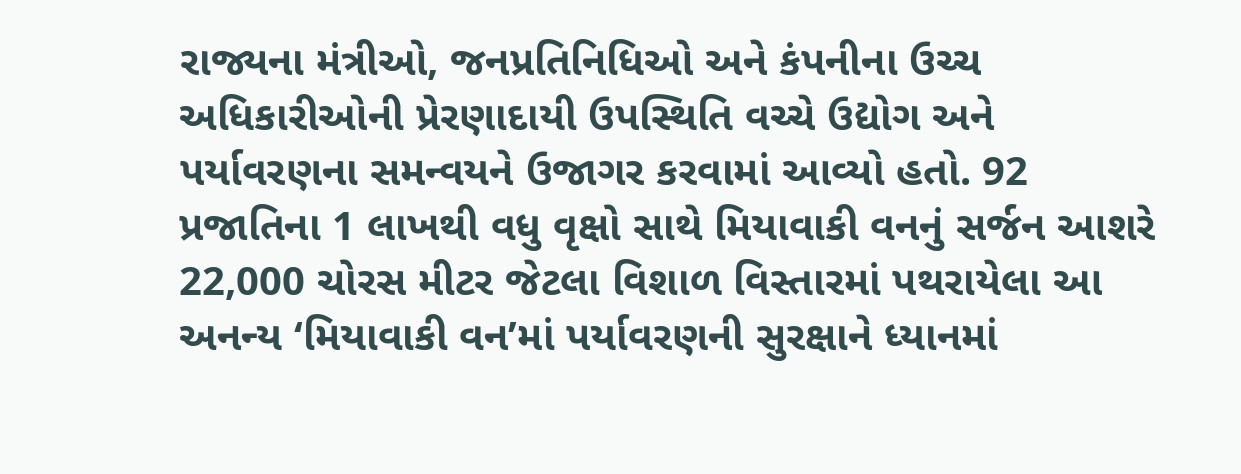રાજ્યના મંત્રીઓ, જનપ્રતિનિધિઓ અને કંપનીના ઉચ્ચ અધિકારીઓની પ્રેરણાદાયી ઉપસ્થિતિ વચ્ચે ઉદ્યોગ અને પર્યાવરણના સમન્વયને ઉજાગર કરવામાં આવ્યો હતો. 92 પ્રજાતિના 1 લાખથી વધુ વૃક્ષો સાથે મિયાવાકી વનનું સર્જન આશરે 22,000 ચોરસ મીટર જેટલા વિશાળ વિસ્તારમાં પથરાયેલા આ અનન્ય ‘મિયાવાકી વન’માં પર્યાવરણની સુરક્ષાને ધ્યાનમાં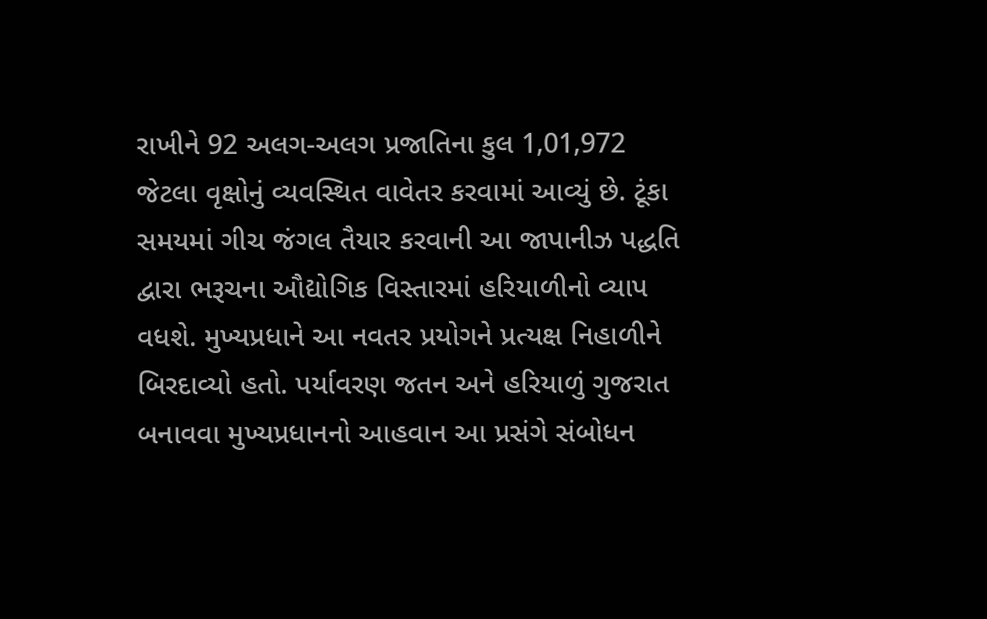રાખીને 92 અલગ-અલગ પ્રજાતિના કુલ 1,01,972 જેટલા વૃક્ષોનું વ્યવસ્થિત વાવેતર કરવામાં આવ્યું છે. ટૂંકા સમયમાં ગીચ જંગલ તૈયાર કરવાની આ જાપાનીઝ પદ્ધતિ દ્વારા ભરૂચના ઔદ્યોગિક વિસ્તારમાં હરિયાળીનો વ્યાપ વધશે. મુખ્યપ્રધાને આ નવતર પ્રયોગને પ્રત્યક્ષ નિહાળીને બિરદાવ્યો હતો. પર્યાવરણ જતન અને હરિયાળું ગુજરાત બનાવવા મુખ્યપ્રધાનનો આહવાન આ પ્રસંગે સંબોધન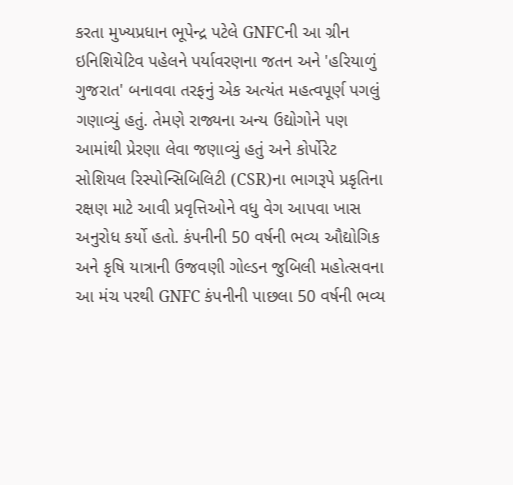કરતા મુખ્યપ્રધાન ભૂપેન્દ્ર પટેલે GNFCની આ ગ્રીન ઇનિશિયેટિવ પહેલને પર્યાવરણના જતન અને 'હરિયાળું ગુજરાત' બનાવવા તરફનું એક અત્યંત મહત્વપૂર્ણ પગલું ગણાવ્યું હતું. તેમણે રાજ્યના અન્ય ઉદ્યોગોને પણ આમાંથી પ્રેરણા લેવા જણાવ્યું હતું અને કોર્પોરેટ સોશિયલ રિસ્પોન્સિબિલિટી (CSR)ના ભાગરૂપે પ્રકૃતિના રક્ષણ માટે આવી પ્રવૃત્તિઓને વધુ વેગ આપવા ખાસ અનુરોધ કર્યો હતો. કંપનીની 50 વર્ષની ભવ્ય ઔદ્યોગિક અને કૃષિ યાત્રાની ઉજવણી ગોલ્ડન જુબિલી મહોત્સવના આ મંચ પરથી GNFC કંપનીની પાછલા 50 વર્ષની ભવ્ય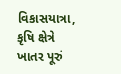વિકાસયાત્રા, કૃષિ ક્ષેત્રે ખાતર પૂરું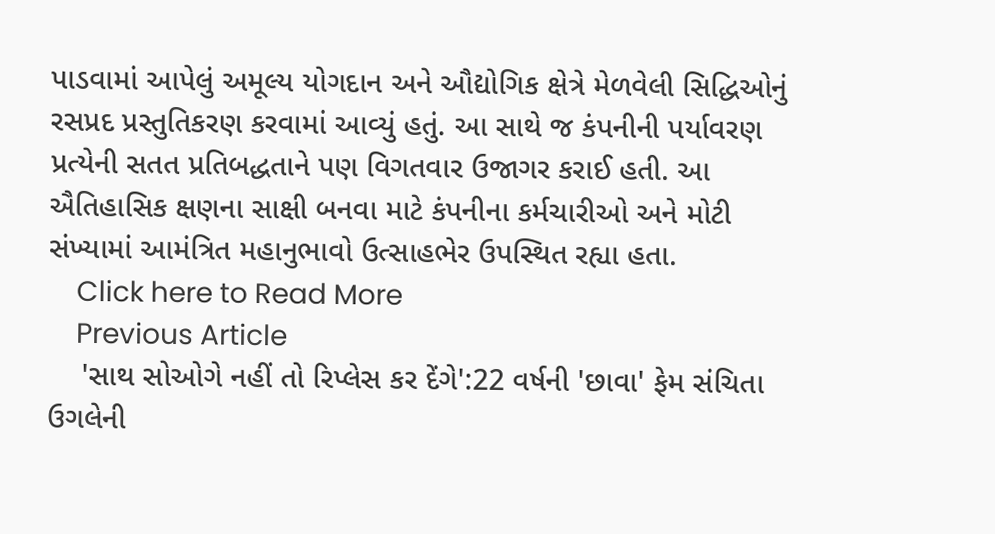પાડવામાં આપેલું અમૂલ્ય યોગદાન અને ઔદ્યોગિક ક્ષેત્રે મેળવેલી સિદ્ધિઓનું રસપ્રદ પ્રસ્તુતિકરણ કરવામાં આવ્યું હતું. આ સાથે જ કંપનીની પર્યાવરણ પ્રત્યેની સતત પ્રતિબદ્ધતાને પણ વિગતવાર ઉજાગર કરાઈ હતી. આ ઐતિહાસિક ક્ષણના સાક્ષી બનવા માટે કંપનીના કર્મચારીઓ અને મોટી સંખ્યામાં આમંત્રિત મહાનુભાવો ઉત્સાહભેર ઉપસ્થિત રહ્યા હતા.
    Click here to Read More
    Previous Article
    'સાથ સોઓગે નહીં તો રિપ્લેસ કર દેંગે':22 વર્ષની 'છાવા' ફેમ સંચિતા ઉગલેની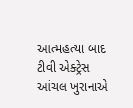આત્મહત્યા બાદ ટીવી એક્ટ્રેસ આંચલ ખુરાનાએ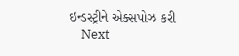ઇન્ડસ્ટ્રીને એક્સપોઝ કરી
    Next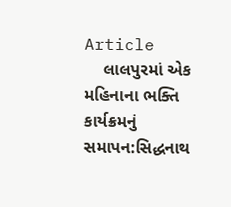Article
    લાલપુરમાં એક મહિનાના ભક્તિ કાર્યક્રમનું સમાપન:સિદ્ધનાથ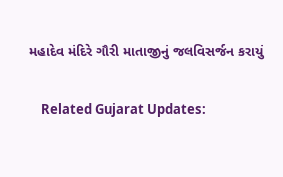મહાદેવ મંદિરે ગૌરી માતાજીનું જલવિસર્જન કરાયું

    Related Gujarat Updates: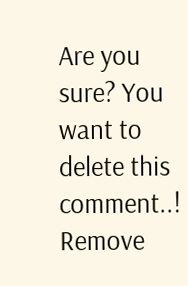Are you sure? You want to delete this comment..! Remove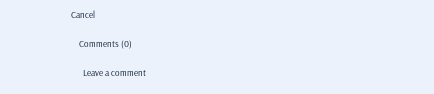Cancel

    Comments (0)

      Leave a comment